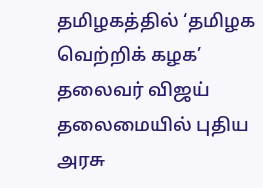தமிழகத்தில் ‘தமிழக வெற்றிக் கழக’ தலைவர் விஜய் தலைமையில் புதிய அரசு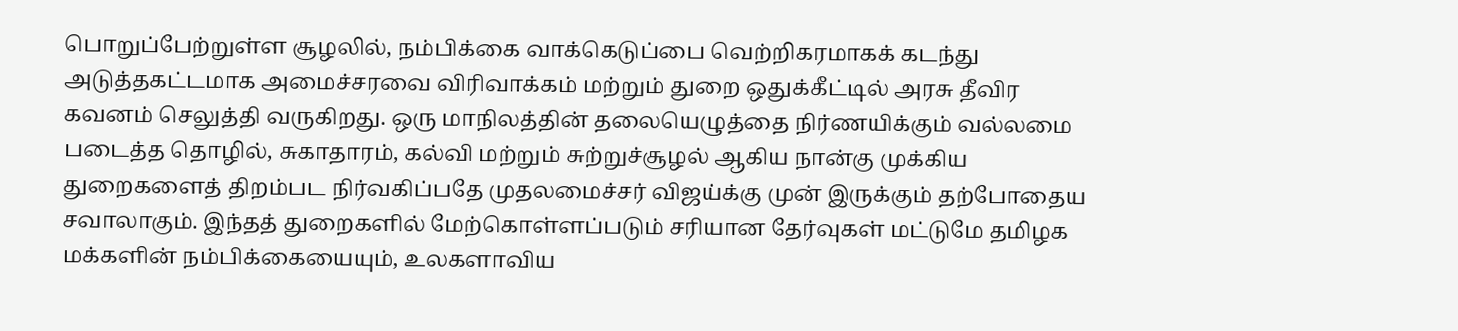பொறுப்பேற்றுள்ள சூழலில், நம்பிக்கை வாக்கெடுப்பை வெற்றிகரமாகக் கடந்து அடுத்தகட்டமாக அமைச்சரவை விரிவாக்கம் மற்றும் துறை ஒதுக்கீட்டில் அரசு தீவிர கவனம் செலுத்தி வருகிறது. ஒரு மாநிலத்தின் தலையெழுத்தை நிர்ணயிக்கும் வல்லமை படைத்த தொழில், சுகாதாரம், கல்வி மற்றும் சுற்றுச்சூழல் ஆகிய நான்கு முக்கிய துறைகளைத் திறம்பட நிர்வகிப்பதே முதலமைச்சர் விஜய்க்கு முன் இருக்கும் தற்போதைய சவாலாகும். இந்தத் துறைகளில் மேற்கொள்ளப்படும் சரியான தேர்வுகள் மட்டுமே தமிழக மக்களின் நம்பிக்கையையும், உலகளாவிய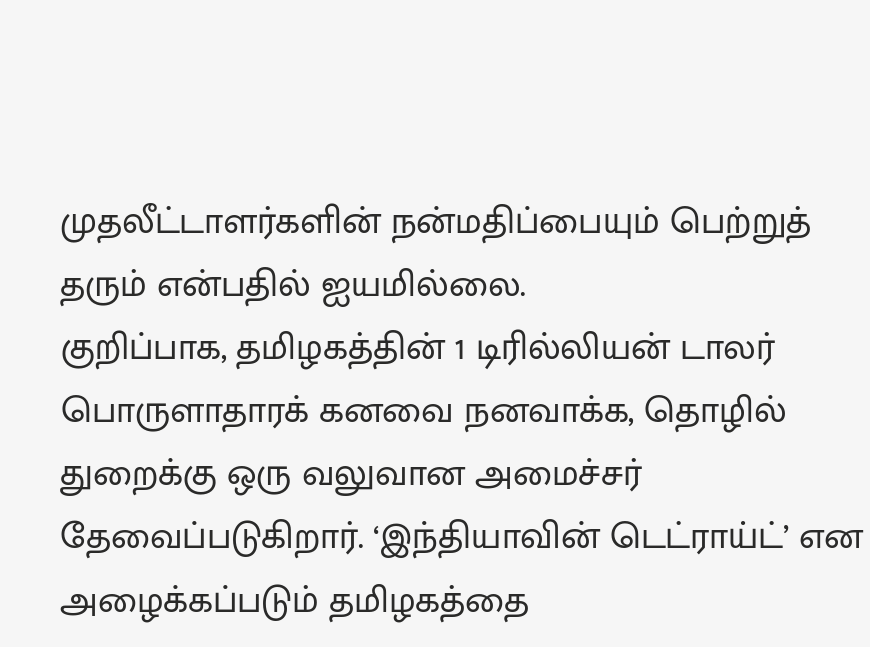முதலீட்டாளர்களின் நன்மதிப்பையும் பெற்றுத் தரும் என்பதில் ஐயமில்லை.
குறிப்பாக, தமிழகத்தின் 1 டிரில்லியன் டாலர் பொருளாதாரக் கனவை நனவாக்க, தொழில் துறைக்கு ஒரு வலுவான அமைச்சர் தேவைப்படுகிறார். ‘இந்தியாவின் டெட்ராய்ட்’ என அழைக்கப்படும் தமிழகத்தை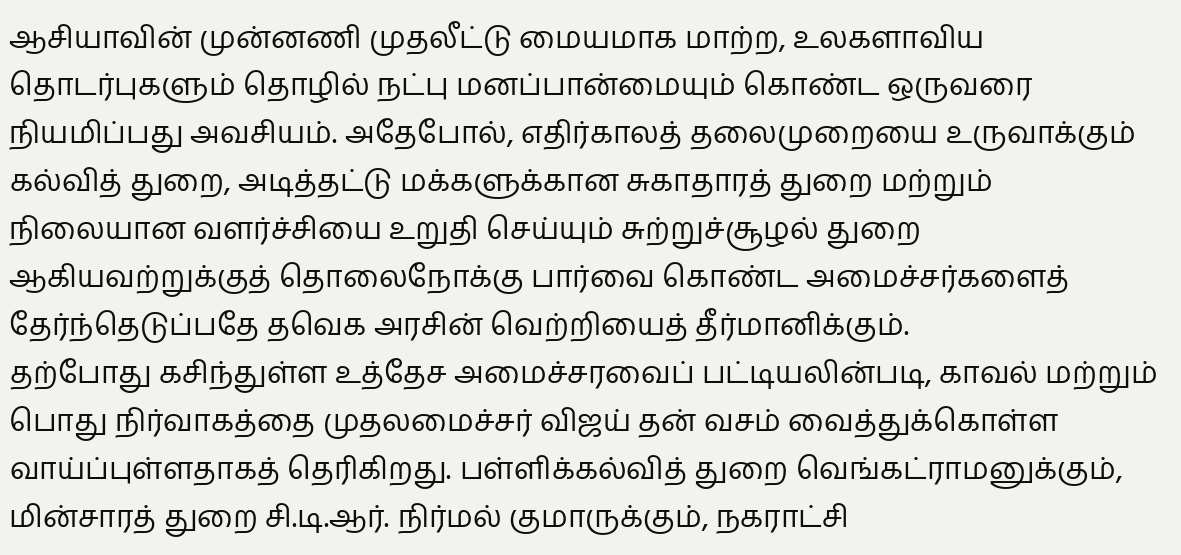ஆசியாவின் முன்னணி முதலீட்டு மையமாக மாற்ற, உலகளாவிய தொடர்புகளும் தொழில் நட்பு மனப்பான்மையும் கொண்ட ஒருவரை நியமிப்பது அவசியம். அதேபோல், எதிர்காலத் தலைமுறையை உருவாக்கும் கல்வித் துறை, அடித்தட்டு மக்களுக்கான சுகாதாரத் துறை மற்றும் நிலையான வளர்ச்சியை உறுதி செய்யும் சுற்றுச்சூழல் துறை ஆகியவற்றுக்குத் தொலைநோக்கு பார்வை கொண்ட அமைச்சர்களைத் தேர்ந்தெடுப்பதே தவெக அரசின் வெற்றியைத் தீர்மானிக்கும்.
தற்போது கசிந்துள்ள உத்தேச அமைச்சரவைப் பட்டியலின்படி, காவல் மற்றும் பொது நிர்வாகத்தை முதலமைச்சர் விஜய் தன் வசம் வைத்துக்கொள்ள வாய்ப்புள்ளதாகத் தெரிகிறது. பள்ளிக்கல்வித் துறை வெங்கட்ராமனுக்கும், மின்சாரத் துறை சி.டி.ஆர். நிர்மல் குமாருக்கும், நகராட்சி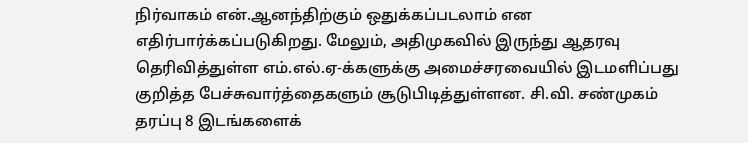நிர்வாகம் என்.ஆனந்திற்கும் ஒதுக்கப்படலாம் என எதிர்பார்க்கப்படுகிறது. மேலும், அதிமுகவில் இருந்து ஆதரவு தெரிவித்துள்ள எம்.எல்.ஏ-க்களுக்கு அமைச்சரவையில் இடமளிப்பது குறித்த பேச்சுவார்த்தைகளும் சூடுபிடித்துள்ளன. சி.வி. சண்முகம் தரப்பு 8 இடங்களைக்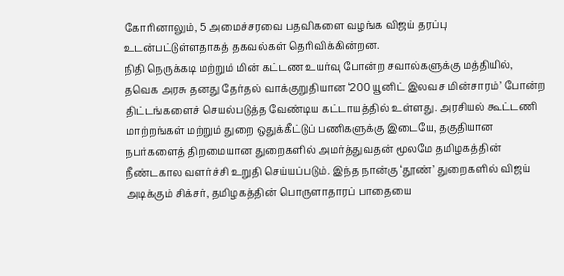கோரினாலும், 5 அமைச்சரவை பதவிகளை வழங்க விஜய் தரப்பு உடன்பட்டுள்ளதாகத் தகவல்கள் தெரிவிக்கின்றன.
நிதி நெருக்கடி மற்றும் மின் கட்டண உயர்வு போன்ற சவால்களுக்கு மத்தியில், தவெக அரசு தனது தேர்தல் வாக்குறுதியான ‘200 யூனிட் இலவச மின்சாரம்’ போன்ற திட்டங்களைச் செயல்படுத்த வேண்டிய கட்டாயத்தில் உள்ளது. அரசியல் கூட்டணி மாற்றங்கள் மற்றும் துறை ஒதுக்கீட்டுப் பணிகளுக்கு இடையே, தகுதியான நபர்களைத் திறமையான துறைகளில் அமர்த்துவதன் மூலமே தமிழகத்தின் நீண்டகால வளர்ச்சி உறுதி செய்யப்படும். இந்த நான்கு ‘தூண்’ துறைகளில் விஜய் அடிக்கும் சிக்சர், தமிழகத்தின் பொருளாதாரப் பாதையை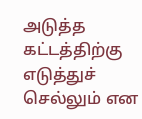அடுத்த கட்டத்திற்கு எடுத்துச் செல்லும் என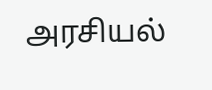அரசியல்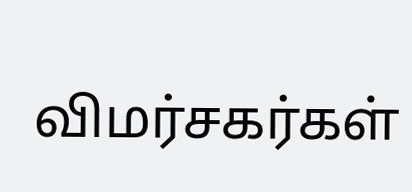விமர்சகர்கள்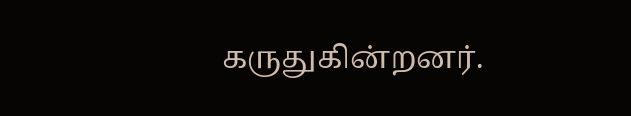கருதுகின்றனர்.